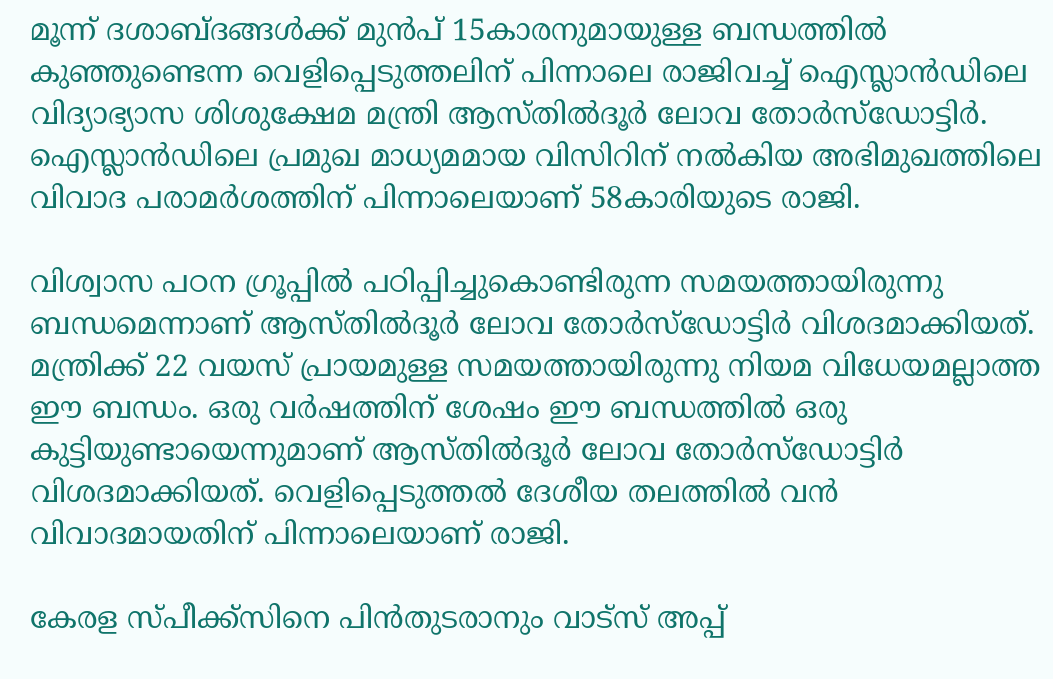മൂന്ന് ദശാബ്ദങ്ങള്‍ക്ക് മുൻപ് 15കാരനുമായുള്ള ബന്ധത്തില്‍ കുഞ്ഞുണ്ടെന്ന വെളിപ്പെടുത്തലിന് പിന്നാലെ രാജിവച്ച്‌ ഐസ്ലാൻഡിലെ വിദ്യാഭ്യാസ ശിശുക്ഷേമ മന്ത്രി ആസ്തില്‍ദൂർ ലോവ തോർസ്ഡോട്ടിർ. ഐസ്ലാൻഡിലെ പ്രമുഖ മാധ്യമമായ വിസിറിന് നല്‍കിയ അഭിമുഖത്തിലെ വിവാദ പരാമർശത്തിന് പിന്നാലെയാണ് 58കാരിയുടെ രാജി.

വിശ്വാസ പഠന ഗ്രൂപ്പില്‍ പഠിപ്പിച്ചുകൊണ്ടിരുന്ന സമയത്തായിരുന്നു ബന്ധമെന്നാണ് ആസ്തില്‍ദൂർ ലോവ തോർസ്ഡോട്ടിർ വിശദമാക്കിയത്. മന്ത്രിക്ക് 22 വയസ് പ്രായമുള്ള സമയത്തായിരുന്നു നിയമ വിധേയമല്ലാത്ത ഈ ബന്ധം. ഒരു വർഷത്തിന് ശേഷം ഈ ബന്ധത്തില്‍ ഒരു കുട്ടിയുണ്ടായെന്നുമാണ് ആസ്തില്‍ദൂർ ലോവ തോർസ്ഡോട്ടിർ വിശദമാക്കിയത്. വെളിപ്പെടുത്തല്‍ ദേശീയ തലത്തില്‍ വൻ വിവാദമായതിന് പിന്നാലെയാണ് രാജി.

കേരള സ്പീക്ക്സിനെ പിൻതുടരാനും വാട്സ് അപ്പ്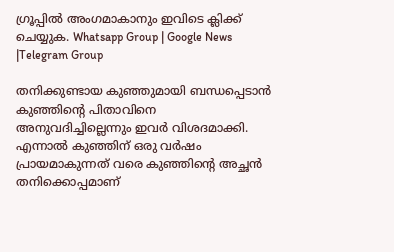ഗ്രൂപ്പിൽ അംഗമാകാനും ഇവിടെ ക്ലിക്ക് ചെയ്യുക. Whatsapp Group | Google News |Telegram Group

തനിക്കുണ്ടായ കുഞ്ഞുമായി ബന്ധപ്പെടാൻ കുഞ്ഞിന്റെ പിതാവിനെ അനുവദിച്ചില്ലെന്നും ഇവർ വിശദമാക്കി. എന്നാല്‍ കുഞ്ഞിന് ഒരു വർഷം പ്രായമാകുന്നത് വരെ കുഞ്ഞിന്റെ അച്ഛൻ തനിക്കൊപ്പമാണ്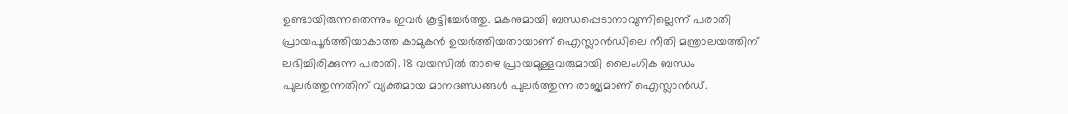ഉണ്ടായിരുന്നതെന്നും ഇവർ കൂട്ടിച്ചേർത്തു. മകനുമായി ബന്ധപ്പെടാനാവുന്നില്ലെന്ന് പരാതി പ്രായപൂർത്തിയാകാത്ത കാമുകൻ ഉയർത്തിയതായാണ് ഐസ്ലാൻഡിലെ നീതി മന്ത്രാലയത്തിന് ലഭിച്ചിരിക്കുന്ന പരാതി. 18 വയസില്‍ താഴെ പ്രായമുള്ളവരുമായി ലൈംഗിക ബന്ധം പുലർത്തുന്നതിന് വ്യക്തമായ മാനദണ്ഡങ്ങള്‍ പുലർത്തുന്ന രാജ്യമാണ് ഐസ്ലാൻഡ്.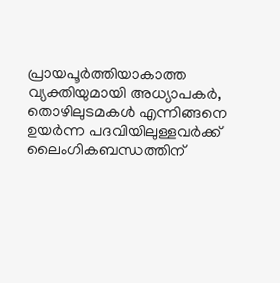പ്രായപൂർത്തിയാകാത്ത വ്യക്തിയുമായി അധ്യാപകർ, തൊഴിലുടമകള്‍ എന്നിങ്ങനെ ഉയർന്ന പദവിയിലുള്ളവർക്ക് ലൈംഗികബന്ധത്തിന്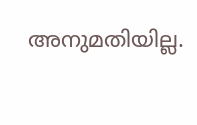അനുമതിയില്ല.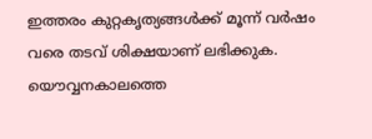ഇത്തരം കുറ്റകൃത്യങ്ങള്‍ക്ക് മൂന്ന് വർഷം വരെ തടവ് ശിക്ഷയാണ് ലഭിക്കുക. യൌവ്വനകാലത്തെ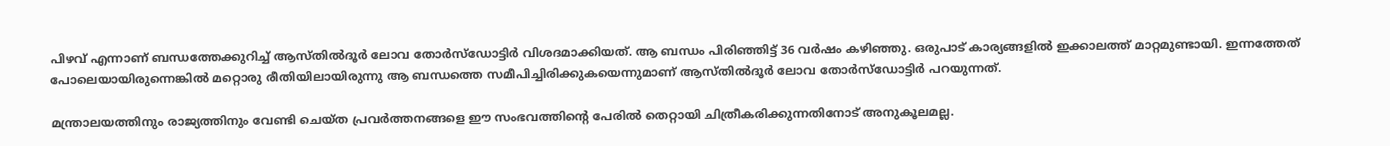പിഴവ് എന്നാണ് ബന്ധത്തേക്കുറിച്ച്‌ ആസ്തില്‍ദൂർ ലോവ തോർസ്ഡോട്ടിർ വിശദമാക്കിയത്. ആ ബന്ധം പിരിഞ്ഞിട്ട് 36 വർഷം കഴിഞ്ഞു. ഒരുപാട് കാര്യങ്ങളില്‍ ഇക്കാലത്ത് മാറ്റമുണ്ടായി. ഇന്നത്തേത് പോലെയായിരുന്നെങ്കില്‍ മറ്റൊരു രീതിയിലായിരുന്നു ആ ബന്ധത്തെ സമീപിച്ചിരിക്കുകയെന്നുമാണ് ആസ്തില്‍ദൂർ ലോവ തോർസ്ഡോട്ടിർ പറയുന്നത്.

മന്ത്രാലയത്തിനും രാജ്യത്തിനും വേണ്ടി ചെയ്ത പ്രവർത്തനങ്ങളെ ഈ സംഭവത്തിന്റെ പേരില്‍ തെറ്റായി ചിത്രീകരിക്കുന്നതിനോട് അനുകൂലമല്ല.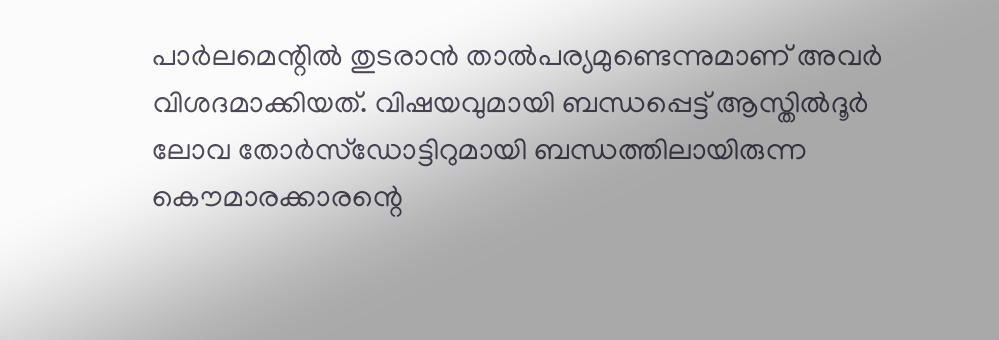പാർലമെന്റില്‍ തുടരാൻ താല്‍പര്യമുണ്ടെന്നുമാണ് അവർ വിശദമാക്കിയത്. വിഷയവുമായി ബന്ധപ്പെട്ട് ആസ്തില്‍ദൂർ ലോവ തോർസ്ഡോട്ടിറുമായി ബന്ധത്തിലായിരുന്ന കൌമാരക്കാരന്റെ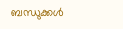ബന്ധുക്കള്‍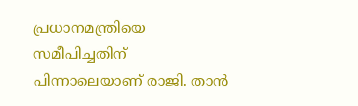പ്രധാനമന്ത്രിയെ സമീപിച്ചതിന് പിന്നാലെയാണ് രാജി. താൻ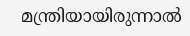മന്ത്രിയായിരുന്നാല്‍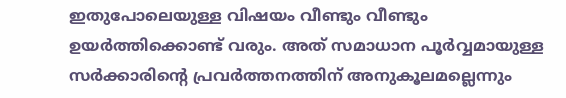ഇതുപോലെയുള്ള വിഷയം വീണ്ടും വീണ്ടും ഉയർത്തിക്കൊണ്ട് വരും. അത് സമാധാന പൂർവ്വമായുള്ള സർക്കാരിന്റെ പ്രവർത്തനത്തിന് അനുകൂലമല്ലെന്നും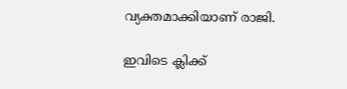വ്യക്തമാക്കിയാണ് രാജി.

ഇവിടെ ക്ലിക്ക്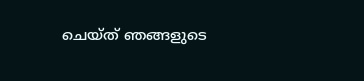ചെയ്ത് ഞങ്ങളുടെ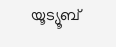യൂട്യൂബ്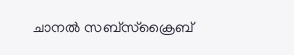ചാനൽ സബ്സ്ക്രൈബ്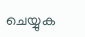ചെയ്യുക